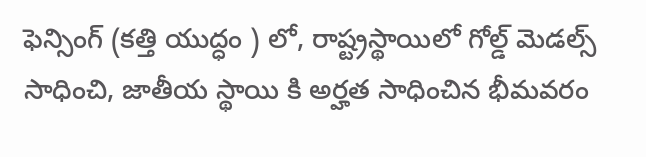ఫెన్సింగ్ (కత్తి యుద్ధం ) లో, రాష్ట్రస్థాయిలో గోల్డ్ మెడల్స్ సాధించి, జాతీయ స్థాయి కి అర్హత సాధించిన భీమవరం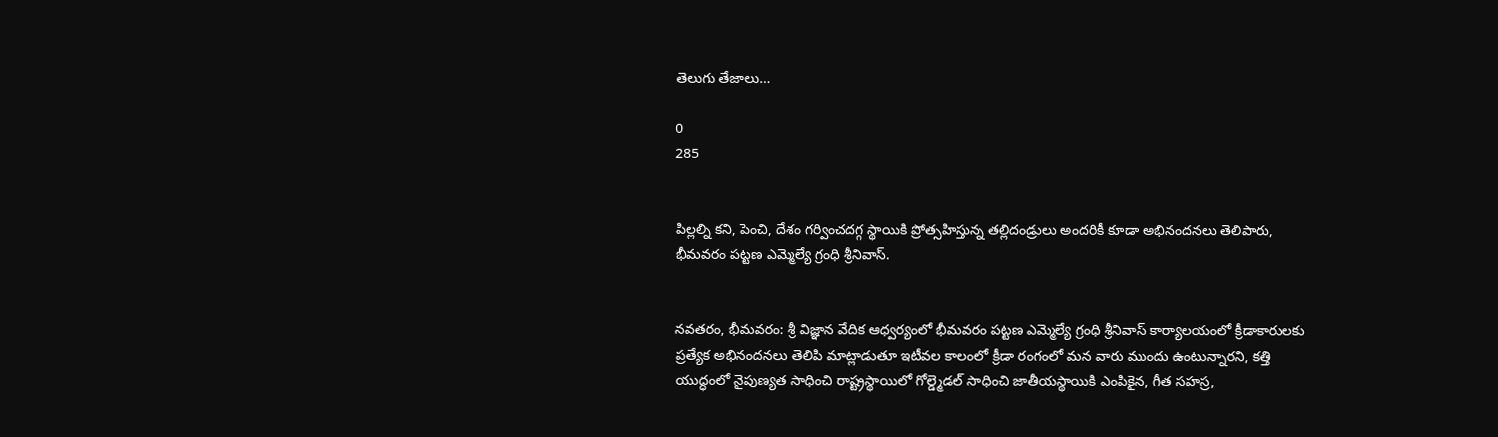తెలుగు తేజాలు…

0
285


పిల్లల్ని కని, పెంచి, దేశం గర్వించదగ్గ స్థాయికి ప్రోత్సహిస్తున్న తల్లిదండ్రులు అందరికీ కూడా అభినందనలు తెలిపారు, భీమవరం పట్టణ ఎమ్మెల్యే గ్రంధి శ్రీనివాస్.


నవతరం, భీమవరం: శ్రీ విజ్ఞాన వేదిక ఆధ్వర్యంలో భీమవరం పట్టణ ఎమ్మెల్యే గ్రంధి శ్రీనివాస్ కార్యాలయంలో క్రీడాకారులకు ప్రత్యేక అభినందనలు తెలిపి మాట్లాడుతూ ఇటీవల కాలంలో క్రీడా రంగంలో మన వారు ముందు ఉంటున్నారని, కత్తి యుద్ధంలో నైపుణ్యత సాధించి రాష్ట్రస్థాయిలో గోల్డ్మెడల్ సాధించి జాతీయస్థాయికి ఎంపికైన, గీత సహస్ర,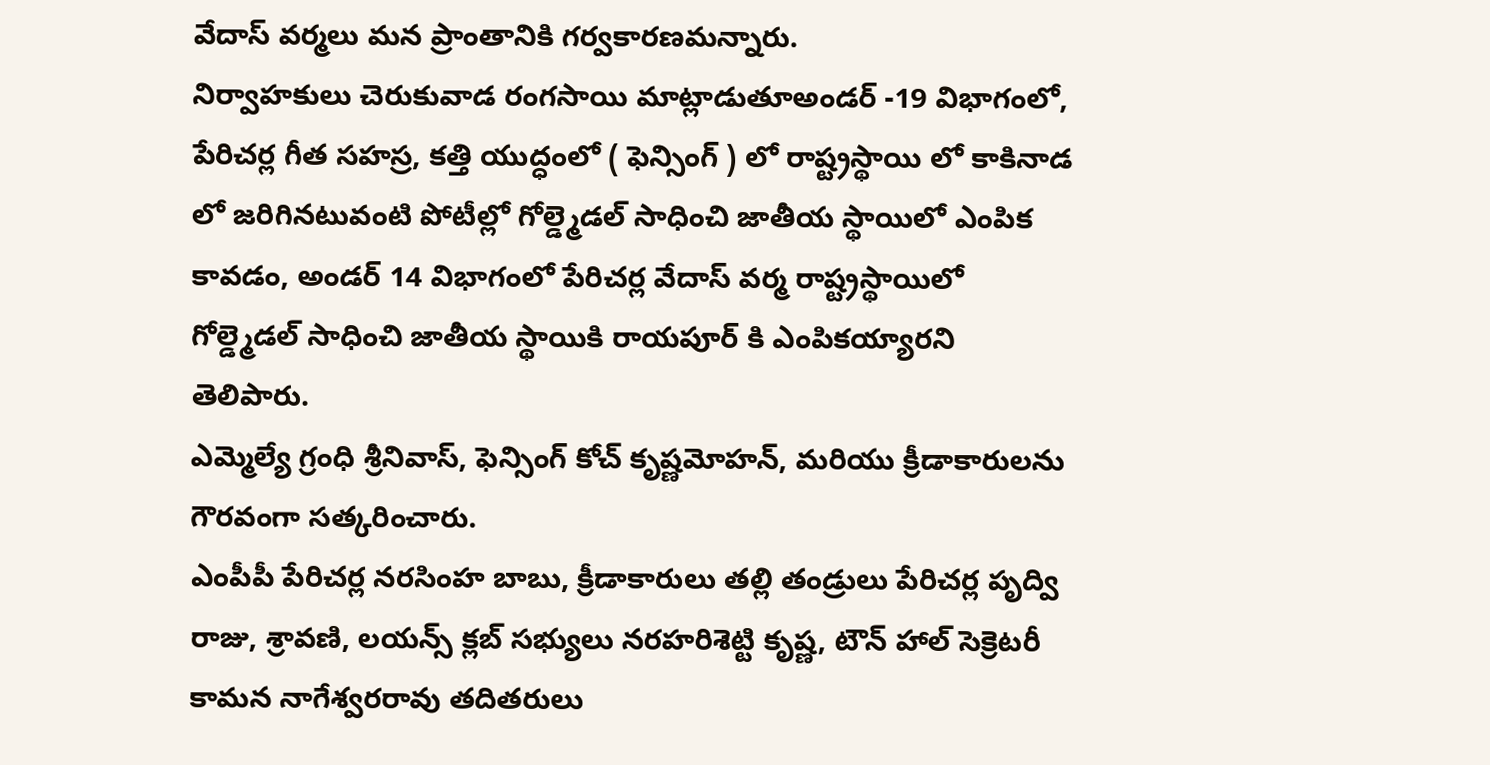వేదాస్ వర్మలు మన ప్రాంతానికి గర్వకారణమన్నారు.
నిర్వాహకులు చెరుకువాడ రంగసాయి మాట్లాడుతూఅండర్ -19 విభాగంలో, పేరిచర్ల గీత సహస్ర, కత్తి యుద్ధంలో ( ఫెన్సింగ్ ) లో రాష్ట్రస్థాయి లో కాకినాడ లో జరిగినటువంటి పోటీల్లో గోల్డ్మెడల్ సాధించి జాతీయ స్థాయిలో ఎంపిక కావడం, అండర్ 14 విభాగంలో పేరిచర్ల వేదాస్ వర్మ రాష్ట్రస్థాయిలో గోల్డ్మెడల్ సాధించి జాతీయ స్థాయికి రాయపూర్ కి ఎంపికయ్యారని తెలిపారు.
ఎమ్మెల్యే గ్రంధి శ్రీనివాస్, ఫెన్సింగ్ కోచ్ కృష్ణమోహన్, మరియు క్రీడాకారులను గౌరవంగా సత్కరించారు.
ఎంపీపీ పేరిచర్ల నరసింహ బాబు, క్రీడాకారులు తల్లి తండ్రులు పేరిచర్ల పృద్వి రాజు, శ్రావణి, లయన్స్ క్లబ్ సభ్యులు నరహరిశెట్టి కృష్ణ, టౌన్ హాల్ సెక్రెటరీ కామన నాగేశ్వరరావు తదితరులు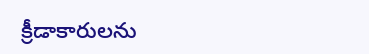క్రీడాకారులను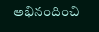అభినందించి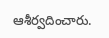ఆశీర్వదించారు.